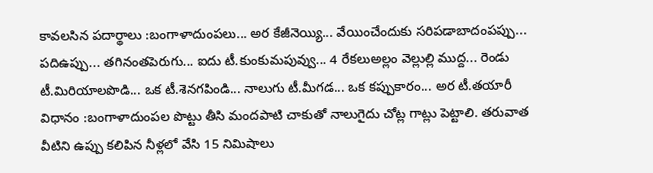కావలసిన పదార్థాలు :బంగాళాదుంపలు... అర కేజీనెయ్యి... వేయించేందుకు సరిపడాబాదంపప్పు... పదిఉప్పు... తగినంతపెరుగు... ఐదు టీ.కుంకుమపువ్వు... 4 రేకలుఅల్లం వెల్లుల్లి ముద్ద... రెండు టీ.మిరియాలపొడి... ఒక టీ.శెనగపిండి... నాలుగు టీ.మీగడ... ఒక కప్పుకారం... అర టీ.తయారీ విధానం :బంగాళాదుంపల పొట్టు తీసి మందపాటి చాకుతో నాలుగైదు చోట్ల గాట్లు పెట్టాలి. తరువాత వీటిని ఉప్పు కలిపిన నీళ్లలో వేసి 15 నిమిషాలు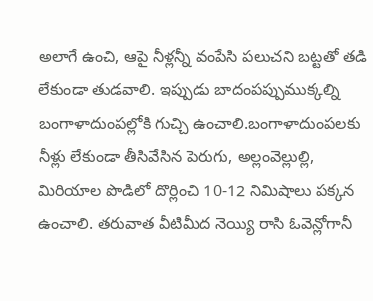అలాగే ఉంచి, ఆపై నీళ్లన్నీ వంపేసి పలుచని బట్టతో తడి లేకుండా తుడవాలి. ఇప్పుడు బాదంపప్పుముక్కల్ని బంగాళాదుంపల్లోకి గుచ్చి ఉంచాలి.బంగాళాదుంపలకు నీళ్లు లేకుండా తీసివేసిన పెరుగు, అల్లంవెల్లుల్లి, మిరియాల పొడిలో దొర్లించి 10-12 నిమిషాలు పక్కన ఉంచాలి. తరువాత వీటిమీద నెయ్యి రాసి ఓవెన్లోగానీ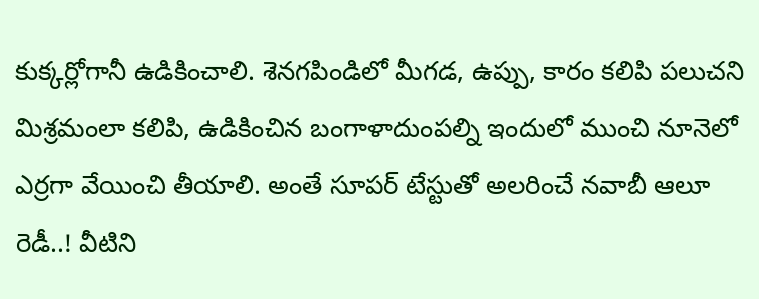కుక్కర్లోగానీ ఉడికించాలి. శెనగపిండిలో మీగడ, ఉప్పు, కారం కలిపి పలుచని మిశ్రమంలా కలిపి, ఉడికించిన బంగాళాదుంపల్ని ఇందులో ముంచి నూనెలో ఎర్రగా వేయించి తీయాలి. అంతే సూపర్ టేస్టుతో అలరించే నవాబీ ఆలూ రెడీ..! వీటిని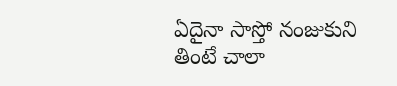ఏదైనా సాస్తో నంజుకుని తింటే చాలా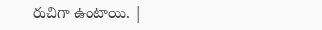రుచిగా ఉంటాయి. |